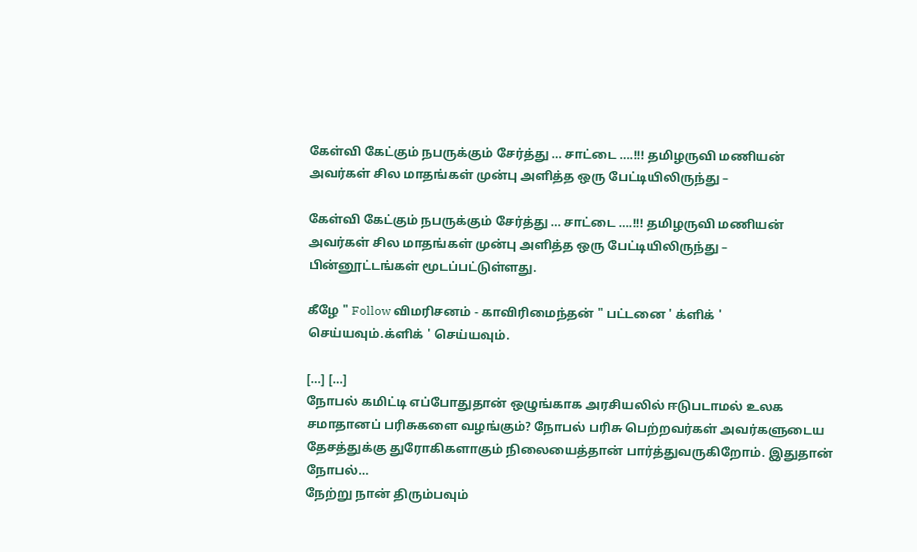கேள்வி கேட்கும் நபருக்கும் சேர்த்து … சாட்டை ….!!! தமிழருவி மணியன் அவர்கள் சில மாதங்கள் முன்பு அளித்த ஒரு பேட்டியிலிருந்து –

கேள்வி கேட்கும் நபருக்கும் சேர்த்து … சாட்டை ….!!! தமிழருவி மணியன் அவர்கள் சில மாதங்கள் முன்பு அளித்த ஒரு பேட்டியிலிருந்து –
பின்னூட்டங்கள் மூடப்பட்டுள்ளது.

கீழே " Follow விமரிசனம் - காவிரிமைந்தன் " பட்டனை ' க்ளிக் ' செய்யவும்.க்ளிக் ' செய்யவும்.

[…] […]
நோபல் கமிட்டி எப்போதுதான் ஒழுங்காக அரசியலில் ஈடுபடாமல் உலக சமாதானப் பரிசுகளை வழங்கும்? நோபல் பரிசு பெற்றவர்கள் அவர்களுடைய தேசத்துக்கு துரோகிகளாகும் நிலையைத்தான் பார்த்துவருகிறோம். இதுதான் நோபல்…
நேற்று நான் திரும்பவும்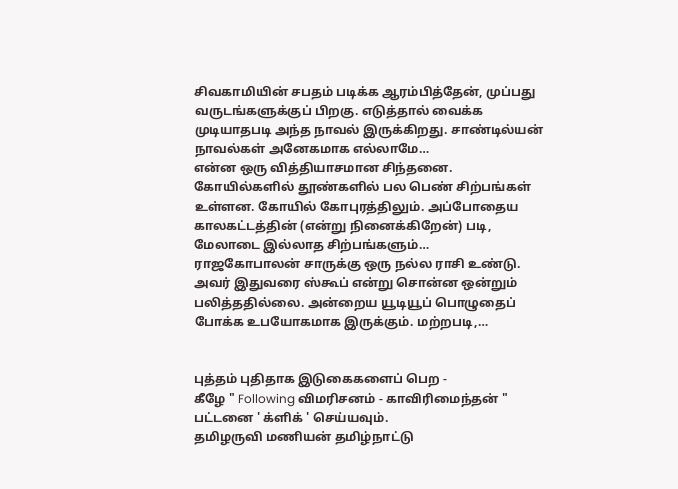சிவகாமியின் சபதம் படிக்க ஆரம்பித்தேன், முப்பது வருடங்களுக்குப் பிறகு. எடுத்தால் வைக்க முடியாதபடி அந்த நாவல் இருக்கிறது. சாண்டில்யன் நாவல்கள் அனேகமாக எல்லாமே…
என்ன ஒரு வித்தியாசமான சிந்தனை. கோயில்களில் தூண்களில் பல பெண் சிற்பங்கள் உள்ளன. கோயில் கோபுரத்திலும். அப்போதைய காலகட்டத்தின் (என்று நினைக்கிறேன்) படி, மேலாடை இல்லாத சிற்பங்களும்…
ராஜகோபாலன் சாருக்கு ஒரு நல்ல ராசி உண்டு. அவர் இதுவரை ஸ்கூப் என்று சொன்ன ஒன்றும் பலித்ததில்லை. அன்றைய யூடியூப் பொழுதைப் போக்க உபயோகமாக இருக்கும். மற்றபடி,…


புத்தம் புதிதாக இடுகைகளைப் பெற -
கீழே " Following விமரிசனம் - காவிரிமைந்தன் "
பட்டனை ' க்ளிக் ' செய்யவும்.
தமிழருவி மணியன் தமிழ்நாட்டு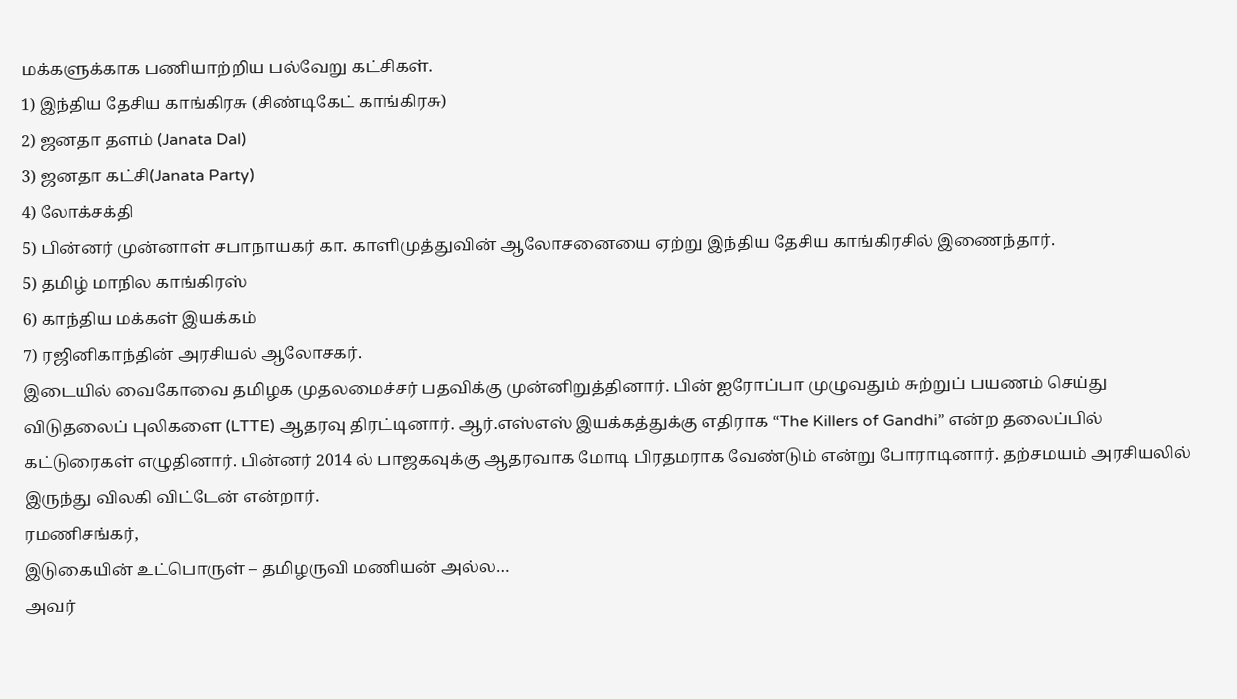மக்களுக்காக பணியாற்றிய பல்வேறு கட்சிகள்.
1) இந்திய தேசிய காங்கிரசு (சிண்டிகேட் காங்கிரசு)
2) ஜனதா தளம் (Janata Dal)
3) ஜனதா கட்சி(Janata Party)
4) லோக்சக்தி
5) பின்னர் முன்னாள் சபாநாயகர் கா. காளிமுத்துவின் ஆலோசனையை ஏற்று இந்திய தேசிய காங்கிரசில் இணைந்தார்.
5) தமிழ் மாநில காங்கிரஸ்
6) காந்திய மக்கள் இயக்கம்
7) ரஜினிகாந்தின் அரசியல் ஆலோசகர்.
இடையில் வைகோவை தமிழக முதலமைச்சர் பதவிக்கு முன்னிறுத்தினார். பின் ஐரோப்பா முழுவதும் சுற்றுப் பயணம் செய்து விடுதலைப் புலிகளை (LTTE) ஆதரவு திரட்டினார். ஆர்.எஸ்எஸ் இயக்கத்துக்கு எதிராக “The Killers of Gandhi” என்ற தலைப்பில் கட்டுரைகள் எழுதினார். பின்னர் 2014 ல் பாஜகவுக்கு ஆதரவாக மோடி பிரதமராக வேண்டும் என்று போராடினார். தற்சமயம் அரசியலில் இருந்து விலகி விட்டேன் என்றார்.
ரமணிசங்கர்,
இடுகையின் உட்பொருள் – தமிழருவி மணியன் அல்ல…
அவர்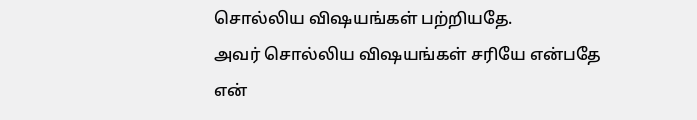சொல்லிய விஷயங்கள் பற்றியதே.
அவர் சொல்லிய விஷயங்கள் சரியே என்பதே
என்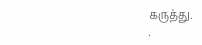கருத்து.
.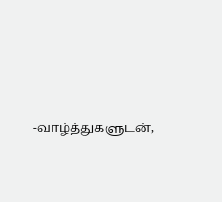-வாழ்த்துகளுடன்,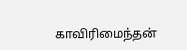காவிரிமைந்தன்